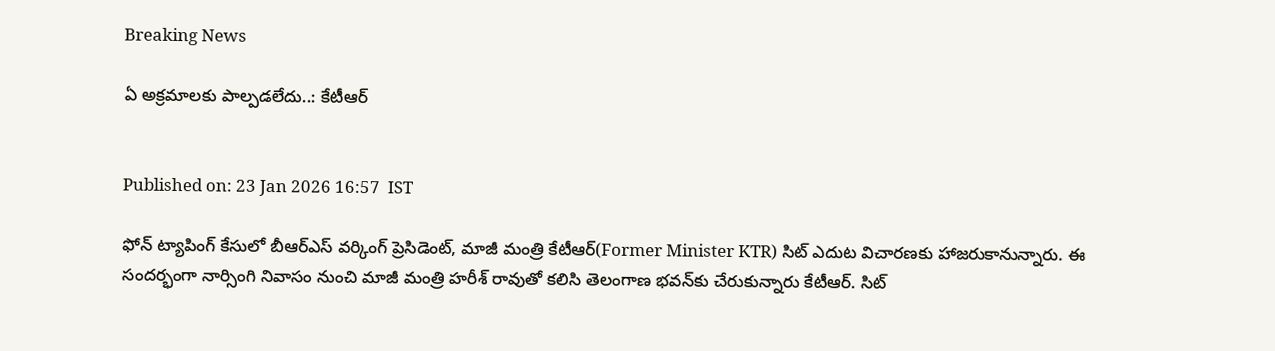Breaking News

ఏ అక్రమాలకు పాల్పడలేదు..: కేటీఆర్


Published on: 23 Jan 2026 16:57  IST

ఫోన్ ట్యాపింగ్ కేసులో బీఆర్‌ఎస్ వర్కింగ్ ప్రెసిడెంట్, మాజీ మంత్రి కేటీఆర్(Former Minister KTR) సిట్ ఎదుట విచారణకు హాజరుకానున్నారు. ఈ సందర్భంగా నార్సింగి నివాసం నుంచి మాజీ మంత్రి హరీశ్‌ రావుతో కలిసి తెలంగాణ భవన్‌కు చేరుకున్నారు కేటీఆర్. సిట్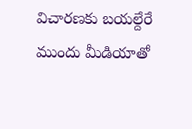విచారణకు బయల్దేరే ముందు మీడియాతో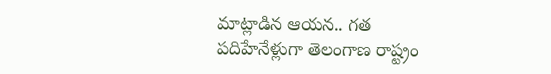మాట్లాడిన ఆయన.. గత పదిహేనేళ్లుగా తెలంగాణ రాష్ట్రం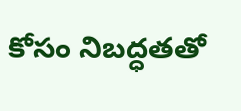కోసం నిబద్ధతతో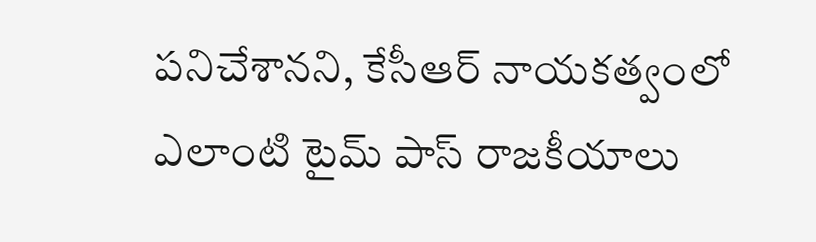పనిచేశానని, కేసీఆర్ నాయకత్వంలో ఎలాంటి టైమ్ పాస్ రాజకీయాలు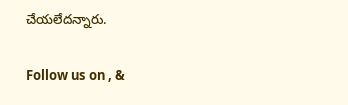చేయలేదన్నారు.

Follow us on , &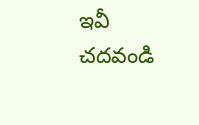ఇవీ చదవండి